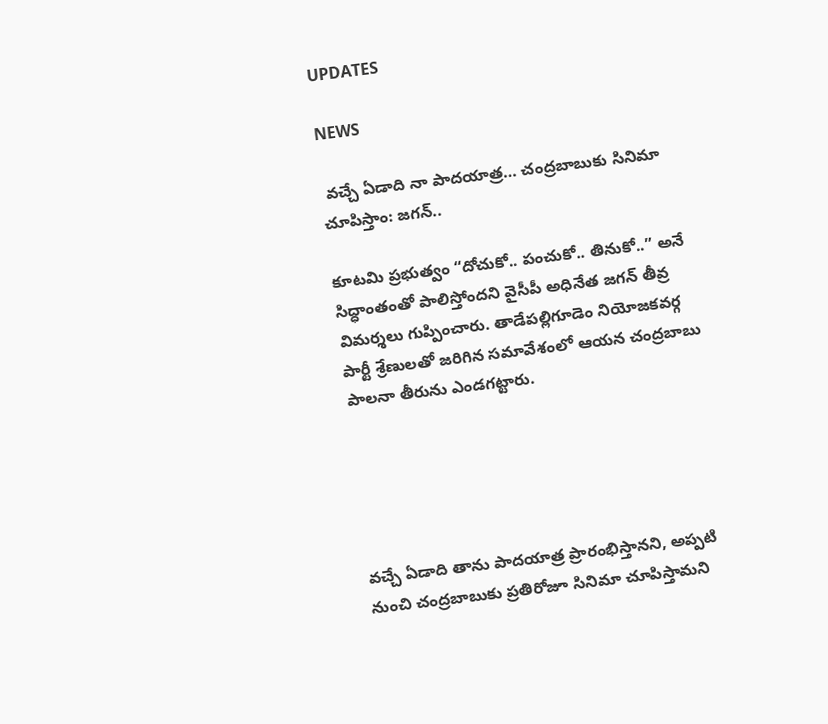UPDATES

NEWS

 వచ్చే ఏడాది నా పాదయాత్ర… చంద్రబాబుకు సినిమా చూపిస్తాం: జగన్..

కూటమి ప్రభుత్వం “దోచుకో.. పంచుకో.. తినుకో..” అనే సిద్ధాంతంతో పాలిస్తోందని వైసీపీ అధినేత జగన్ తీవ్ర విమర్శలు గుప్పించారు. తాడేపల్లిగూడెం నియోజకవర్గ పార్టీ శ్రేణులతో జరిగిన సమావేశంలో ఆయన చంద్రబాబు పాలనా తీరును ఎండగట్టారు.





వచ్చే ఏడాది తాను పాదయాత్ర ప్రారంభిస్తానని, అప్పటి నుంచి చంద్రబాబుకు ప్రతిరోజూ సినిమా చూపిస్తామని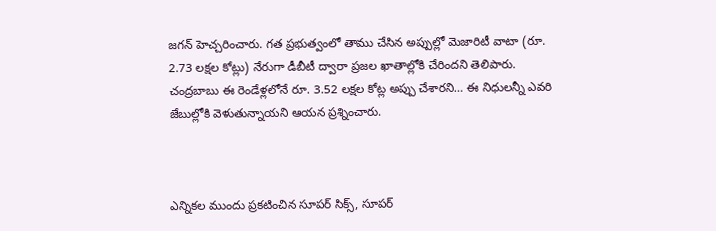జగన్ హెచ్చరించారు. గత ప్రభుత్వంలో తాము చేసిన అప్పుల్లో మెజారిటీ వాటా (రూ. 2.73 లక్షల కోట్లు) నేరుగా డీబీటీ ద్వారా ప్రజల ఖాతాల్లోకి చేరిందని తెలిపారు. చంద్రబాబు ఈ రెండేళ్లలోనే రూ. 3.52 లక్షల కోట్ల అప్పు చేశారని… ఈ నిధులన్నీ ఎవరి జేబుల్లోకి వెళుతున్నాయని ఆయన ప్రశ్నించారు.



ఎన్నికల ముందు ప్రకటించిన సూపర్ సిక్స్, సూపర్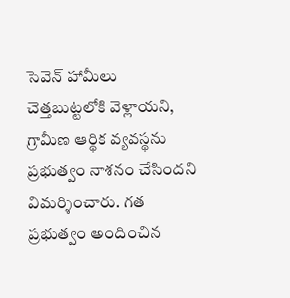సెవెన్ హామీలు చెత్తబుట్టలోకి వెళ్లాయని, గ్రామీణ ఆర్థిక వ్యవస్థను ప్రభుత్వం నాశనం చేసిందని విమర్శించారు. గత ప్రభుత్వం అందించిన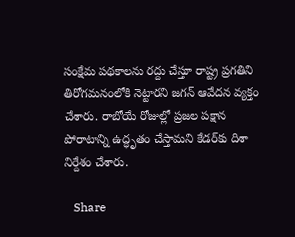సంక్షేమ పథకాలను రద్దు చేస్తూ రాష్ట్ర ప్రగతిని తిరోగమనంలోకి నెట్టారని జగన్ ఆవేదన వ్యక్తం చేశారు. రాబోయే రోజుల్లో ప్రజల పక్షాన పోరాటాన్ని ఉద్ధృతం చేస్తామని కేడర్‌కు దిశా నిర్దేశం చేశారు.

   Share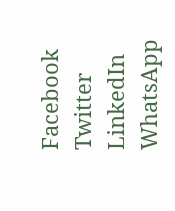Facebook
Twitter
LinkedIn
WhatsApp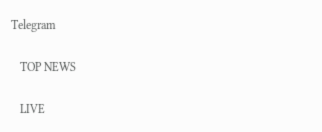Telegram

   TOP NEWS

   LIVE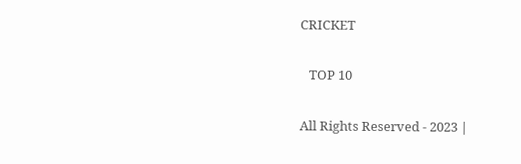CRICKET

   TOP 10

All Rights Reserved - 2023 |